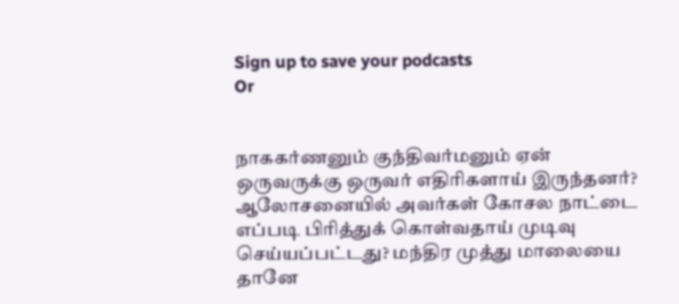Sign up to save your podcasts
Or


நாககர்ணனும் குந்திவர்மனும் ஏன் ஒருவருக்கு ஒருவர் எதிரிகளாய் இருந்தனர்? ஆலோசனையில் அவர்கள் கோசல நாட்டை எப்படி பிரித்துக் கொள்வதாய் முடிவு செய்யப்பட்டது? மந்திர முத்து மாலையை தானே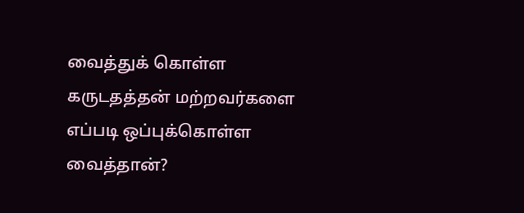வைத்துக் கொள்ள கருடதத்தன் மற்றவர்களை எப்படி ஒப்புக்கொள்ள வைத்தான்?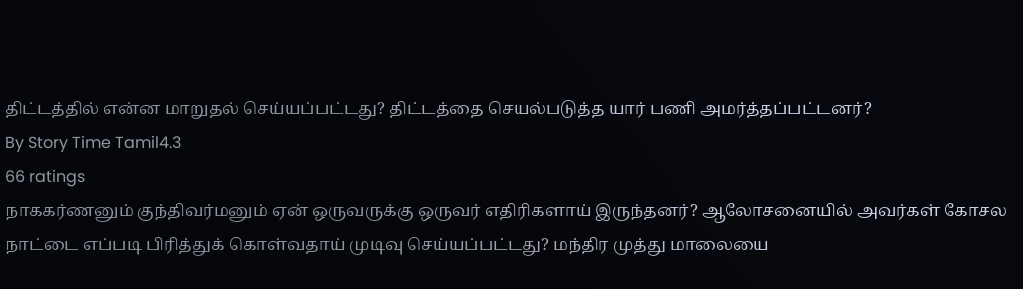திட்டத்தில் என்ன மாறுதல் செய்யப்பட்டது? திட்டத்தை செயல்படுத்த யார் பணி அமர்த்தப்பட்டனர்?
By Story Time Tamil4.3
66 ratings
நாககர்ணனும் குந்திவர்மனும் ஏன் ஒருவருக்கு ஒருவர் எதிரிகளாய் இருந்தனர்? ஆலோசனையில் அவர்கள் கோசல நாட்டை எப்படி பிரித்துக் கொள்வதாய் முடிவு செய்யப்பட்டது? மந்திர முத்து மாலையை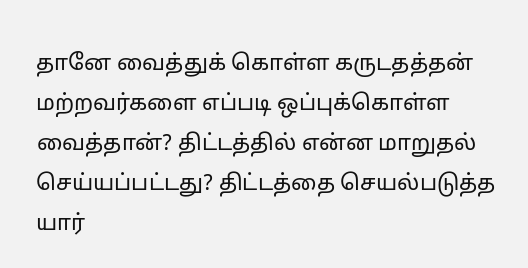தானே வைத்துக் கொள்ள கருடதத்தன் மற்றவர்களை எப்படி ஒப்புக்கொள்ள வைத்தான்? திட்டத்தில் என்ன மாறுதல் செய்யப்பட்டது? திட்டத்தை செயல்படுத்த யார்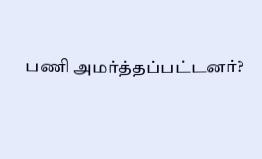பணி அமர்த்தப்பட்டனர்?